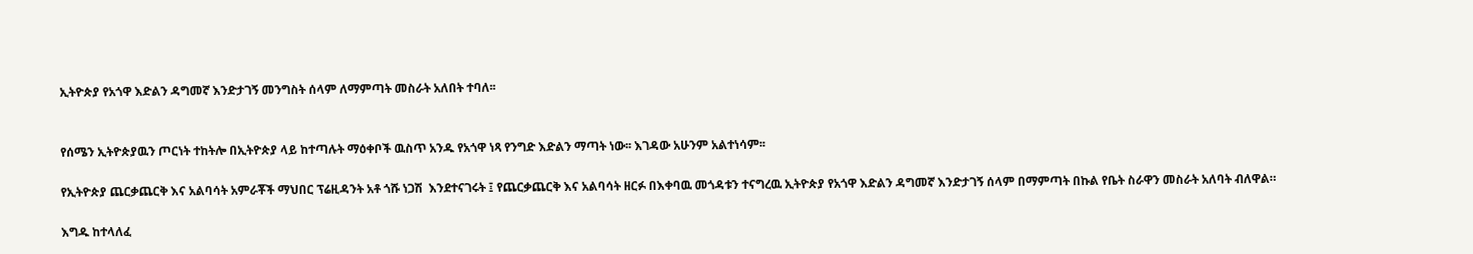ኢትዮጵያ የአጎዋ እድልን ዳግመኛ እንድታገኝ መንግስት ሰላም ለማምጣት መስራት አለበት ተባለ፡፡


የሰሜን ኢትዮጵያዉን ጦርነት ተከትሎ በኢትዮጵያ ላይ ከተጣሉት ማዕቀቦች ዉስጥ አንዱ የአጎዋ ነጻ የንግድ እድልን ማጣት ነው፡፡ እገዳው አሁንም አልተነሳም፡፡

የኢትዮጵያ ጨርቃጨርቅ እና አልባሳት አምራቾች ማህበር ፕሬዚዳንት አቶ ጎሹ ነጋሽ  እንደተናገሩት ፤ የጨርቃጨርቅ እና አልባሳት ዘርፉ በእቀባዉ መጎዳቱን ተናግረዉ ኢትዮጵያ የአጎዋ እድልን ዳግመኛ እንድታገኝ ሰላም በማምጣት በኩል የቤት ስራዋን መስራት አለባት ብለዋል።

እግዱ ከተላለፈ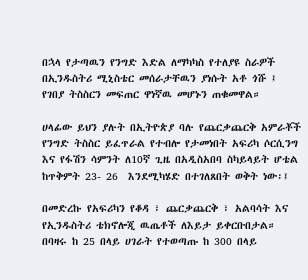በኋላ የታጣዉን የንግድ እድል ለማካካስ የተለያዩ ስራዎች በኢንዱስትሪ ሚኒስቴር መሰራታቸዉን ያነሱት አቶ ጎሹ ፤ የገበያ ትስስርን መፍጠር ዋነኛዉ መሆኑን ጠቁመዋል።

ሀላፊው ይህን ያሉት በኢትዮጵያ ባሉ የጨርቃጨርቅ አምራቾች የንግድ ትስስር ይፈጥራል የተብሎ የታመነበት አፍሪካ ሶርሲንግ እና የፋሽን ሳምንት ለ10ኛ ጊዜ በአዲስአበባ ስካይላይት ሆቴል ከጥቅምት 23- 26  እንደሚካሄድ በተገለጸበት ወቅት ነው፡፤

በመድረኩ የአፍሪካን የቆዳ ፣ ጨርቃጨርቅ ፣ አልባሳት እና የኢንዱስትሪ ቴክኖሎጂ ዉጤቶች ለእይታ ይቀርቡበታል። በባዛሩ ከ 25 በላይ ሀገራት የተወጣጡ ከ 300 በላይ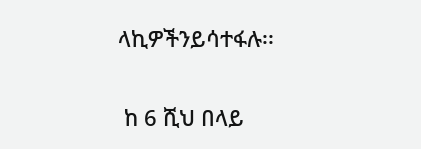ላኪዎችንይሳተፋሉ፡፡

 ከ 6 ሺህ በላይ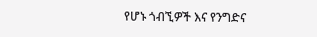የሆኑ ጎብኚዎች እና የንግድና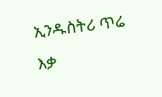ኢንዱስትሪ ጥሬ እቃ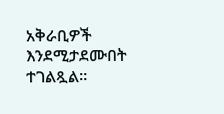አቅራቢዎች እንደሚታደሙበት ተገልጿል።